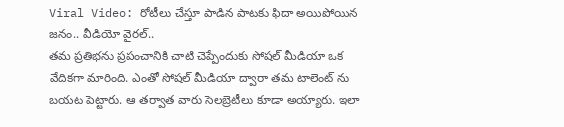Viral Video: రోటీలు చేస్తూ పాడిన పాటకు ఫిదా అయిపోయిన జనం.. వీడియో వైరల్..
తమ ప్రతిభను ప్రపంచానికి చాటి చెప్పేందుకు సోషల్ మీడియా ఒక వేదికగా మారింది. ఎంతో సోషల్ మీడియా ద్వారా తమ టాలెంట్ ను బయట పెట్టారు. ఆ తర్వాత వారు సెలబ్రెటీలు కూడా అయ్యారు. ఇలా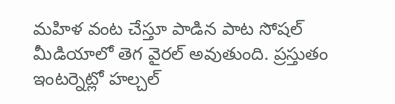మహిళ వంట చేస్తూ పాడిన పాట సోషల్ మీడియాలో తెగ వైరల్ అవుతుంది. ప్రస్తుతం ఇంటర్నెట్లో హల్చల్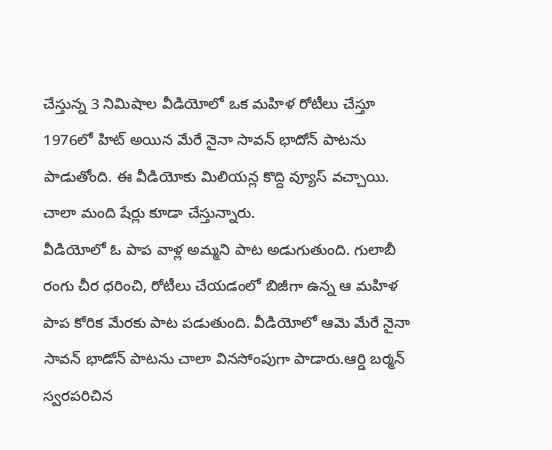చేస్తున్న 3 నిమిషాల వీడియోలో ఒక మహిళ రోటీలు చేస్తూ 1976లో హిట్ అయిన మేరే నైనా సావన్ భాదోన్ పాటను పాడుతోంది. ఈ వీడియోకు మిలియన్ల కొద్ది వ్యూస్ వచ్చాయి. చాలా మంది షేర్లు కూడా చేస్తున్నారు.
వీడియోలో ఓ పాప వాళ్ల అమ్మని పాట అడుగుతుంది. గులాబీ రంగు చీర ధరించి, రోటీలు చేయడంలో బిజీగా ఉన్న ఆ మహిళ పాప కోరిక మేరకు పాట పడుతుంది. వీడియోలో ఆమె మేరే నైనా సావన్ భాడోన్ పాటను చాలా వినసోంపుగా పాడారు.ఆర్డి బర్మన్ స్వరపరిచిన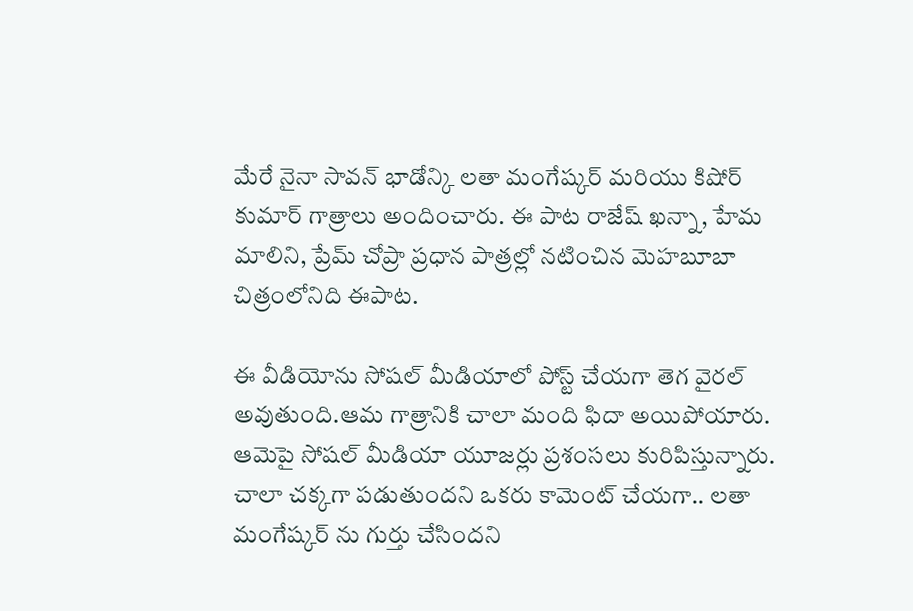మేరే నైనా సావన్ భాడోన్కి లతా మంగేష్కర్ మరియు కిషోర్ కుమార్ గాత్రాలు అందించారు. ఈ పాట రాజేష్ ఖన్నా, హేమ మాలిని, ప్రేమ్ చోప్రా ప్రధాన పాత్రల్లో నటించిన మెహబూబా చిత్రంలోనిది ఈపాట.

ఈ వీడియోను సోషల్ మీడియాలో పోస్ట్ చేయగా తెగ వైరల్ అవుతుంది.ఆమ గాత్రానికి చాలా మంది ఫిదా అయిపోయారు. ఆమెపై సోషల్ మీడియా యూజర్లు ప్రశంసలు కురిపిస్తున్నారు. చాలా చక్కగా పడుతుందని ఒకరు కామెంట్ చేయగా.. లతా మంగేష్కర్ ను గుర్తు చేసిందని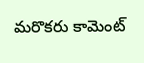మరొకరు కామెంట్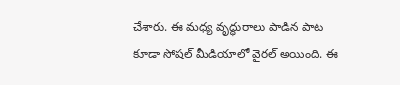చేశారు. ఈ మధ్య వృద్ధురాలు పాడిన పాట కూడా సోషల్ మీడియాలో వైరల్ అయింది. ఈ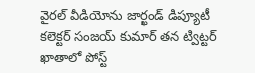వైరల్ వీడియోను జార్ఖండ్ డిప్యూటీ కలెక్టర్ సంజయ్ కుమార్ తన ట్విట్టర్ ఖాతాలో పోస్ట్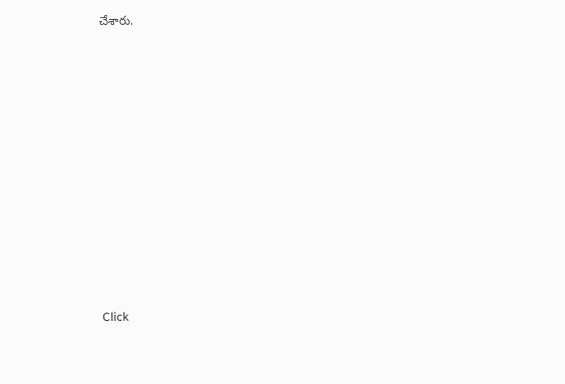చేశారు.












Click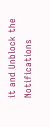it and Unblock the Notifications